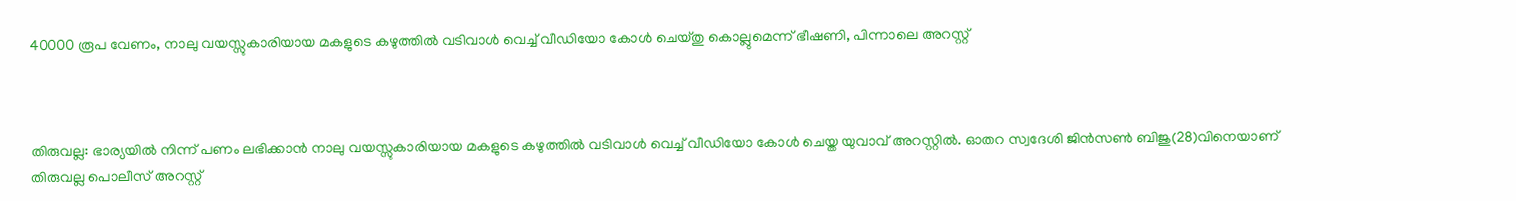40000 രൂപ വേണം, നാലു വയസ്സുകാരിയായ മകളുടെ കഴുത്തിൽ വടിവാൾ വെച്ച് വീഡിയോ കോൾ ചെയ്തു കൊല്ലുമെന്ന് ഭീഷണി, പിന്നാലെ അറസ്റ്റ്



തിരുവല്ല: ഭാര്യയിൽ നിന്ന് പണം ലഭിക്കാൻ നാലു വയസ്സുകാരിയായ മകളുടെ കഴുത്തിൽ വടിവാൾ വെച്ച് വീഡിയോ കോൾ ചെയ്ത യുവാവ് അറസ്റ്റി‌ൽ. ഓതറ സ്വദേശി ജിൻസൺ ബിജു(28)വിനെയാണ് തിരുവല്ല പൊലീസ് അറസ്റ്റ്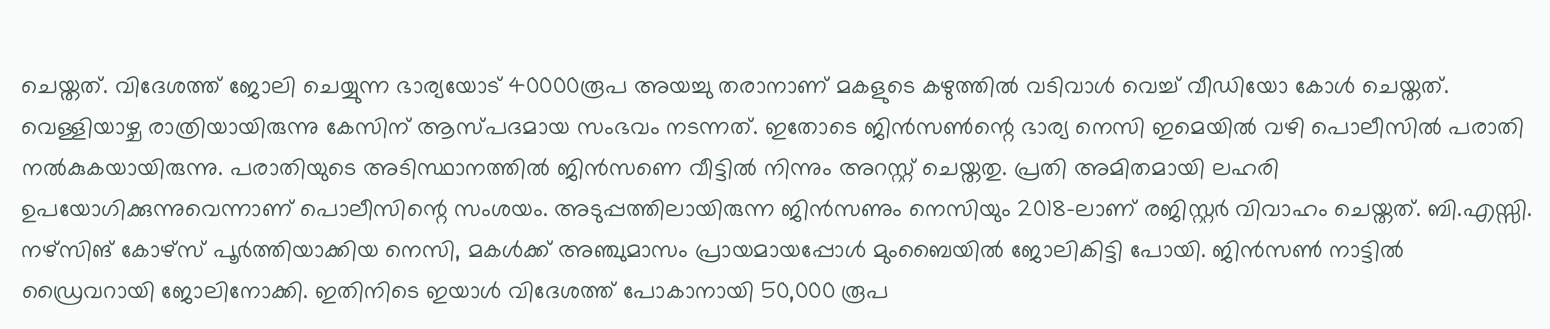ചെയ്തത്. വിദേശത്ത് ജോലി ചെയ്യുന്ന ഭാര്യയോട് 40000രൂപ അയച്ചു തരാനാണ് മകളുടെ കഴുത്തിൽ വടിവാൾ വെച്ച് വീഡിയോ കോൾ ചെയ്തത്. വെള്ളിയാഴ്ച രാത്രിയായിരുന്നു കേസിന് ആസ്പദമായ സംഭവം നടന്നത്. ഇതോടെ ജിൻസൺന്റെ ഭാര്യ നെസി ഇമെയിൽ വഴി പൊലീസിൽ പരാതി നൽകുകയായിരുന്നു. പരാതിയുടെ അടിസ്ഥാനത്തിൽ ജിൻസണെ വീട്ടിൽ നിന്നും അറസ്റ്റ് ചെയ്തതു. പ്രതി അമിതമായി ലഹരി ഉപയോഗിക്കുന്നുവെന്നാണ് പൊലീസിന്റെ സംശയം. അടുപ്പത്തിലായിരുന്ന ജിൻസണും നെസിയും 2018-ലാണ് രജിസ്റ്റർ വിവാഹം ചെയ്തത്. ബി.എസ്സി. നഴ്സിങ് കോഴ്സ് പൂർത്തിയാക്കിയ നെസി, മകൾക്ക് അഞ്ചുമാസം പ്രായമായപ്പോൾ മുംബൈയിൽ ജോലികിട്ടി പോയി. ജിൻസൺ നാട്ടിൽ ഡ്രൈവറായി ജോലിനോക്കി. ഇതിനിടെ ഇയാൾ വിദേശത്ത് പോകാനായി 50,000 രൂപ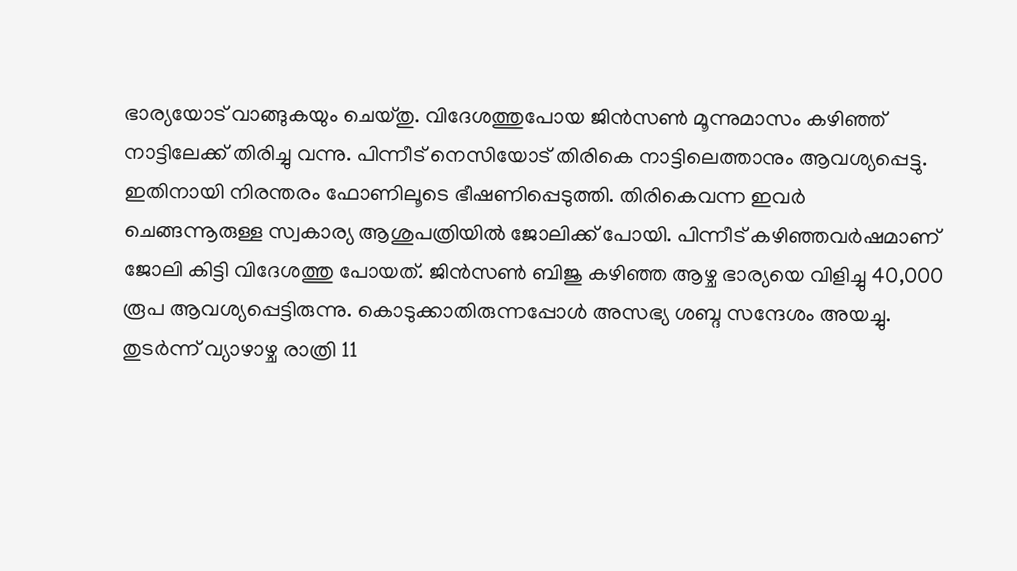ഭാര്യയോട് വാങ്ങുകയും ചെയ്തു. വിദേശത്തുപോയ ജിൻസൺ മൂന്നുമാസം കഴിഞ്ഞ് നാട്ടിലേക്ക് തിരിച്ചു വന്നു. പിന്നീട് നെസിയോട് തിരികെ നാട്ടിലെത്താനും ആവശ്യപ്പെട്ടു. ഇതിനായി നിരന്തരം ഫോണിലൂടെ ഭീഷണിപ്പെടുത്തി. തിരികെവന്ന ഇവർ ചെങ്ങന്നൂരുള്ള സ്വകാര്യ ആശുപത്രിയിൽ ജോലിക്ക് പോയി. പിന്നീട് കഴിഞ്ഞവർഷമാണ് ജോലി കിട്ടി വിദേശത്തു പോയത്. ജിൻസൺ ബിജു കഴിഞ്ഞ ആഴ്ച ഭാര്യയെ വിളിച്ചു 40,000 രൂപ ആവശ്യപ്പെട്ടിരുന്നു. കൊടുക്കാതിരുന്നപ്പോൾ അസഭ്യ ശബ്ദ സന്ദേശം അയച്ചു. തുടർന്ന് വ്യാഴാഴ്ച രാത്രി 11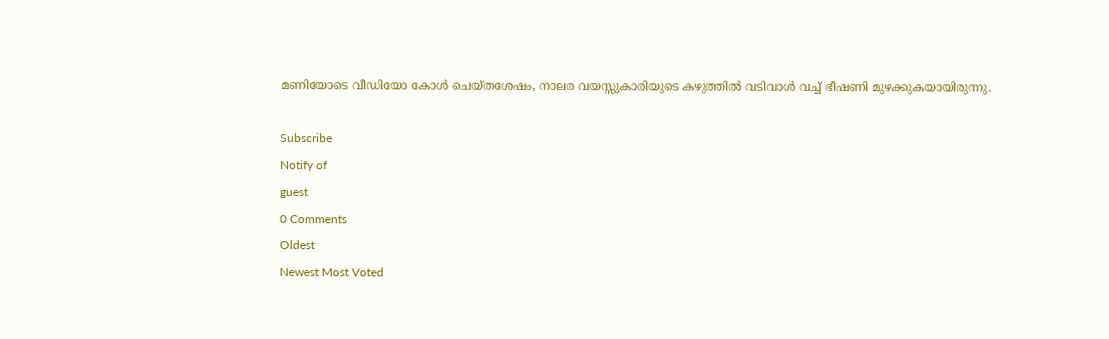മണിയോടെ വീഡിയോ കോൾ ചെയ്തശേഷം, നാലര വയസ്സുകാരിയുടെ കഴുത്തിൽ വടിവാൾ വച്ച് ഭീഷണി മുഴക്കുകയായിരുന്നു.

Subscribe
Notify of
guest
0 Comments
Oldest
Newest Most Voted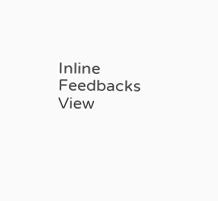Inline Feedbacks
View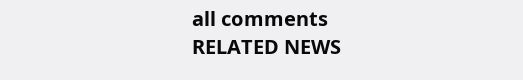all comments
RELATED NEWS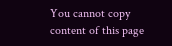You cannot copy content of this page